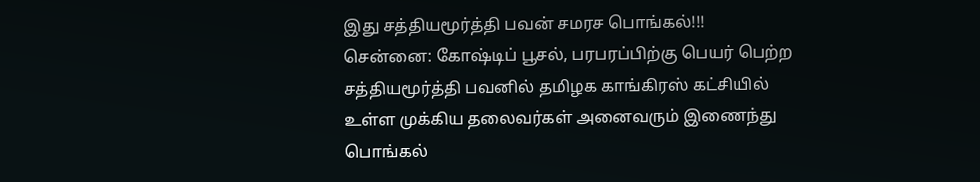இது சத்தியமூர்த்தி பவன் சமரச பொங்கல்!!!
சென்னை: கோஷ்டிப் பூசல், பரபரப்பிற்கு பெயர் பெற்ற சத்தியமூர்த்தி பவனில் தமிழக காங்கிரஸ் கட்சியில் உள்ள முக்கிய தலைவர்கள் அனைவரும் இணைந்து பொங்கல்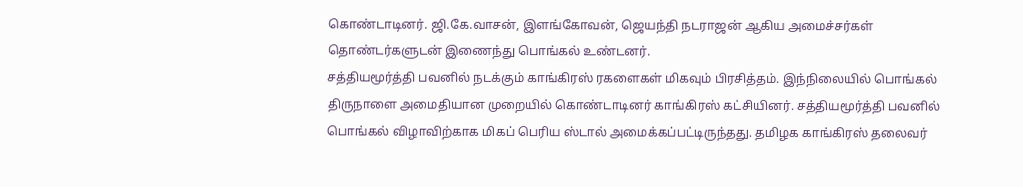கொண்டாடினர். ஜி.கே.வாசன், இளங்கோவன், ஜெயந்தி நடராஜன் ஆகிய அமைச்சர்கள் தொண்டர்களுடன் இணைந்து பொங்கல் உண்டனர்.
சத்தியமூர்த்தி பவனில் நடக்கும் காங்கிரஸ் ரகளைகள் மிகவும் பிரசித்தம். இந்நிலையில் பொங்கல் திருநாளை அமைதியான முறையில் கொண்டாடினர் காங்கிரஸ் கட்சியினர். சத்தியமூர்த்தி பவனில் பொங்கல் விழாவிற்காக மிகப் பெரிய ஸ்டால் அமைக்கப்பட்டிருந்தது. தமிழக காங்கிரஸ் தலைவர்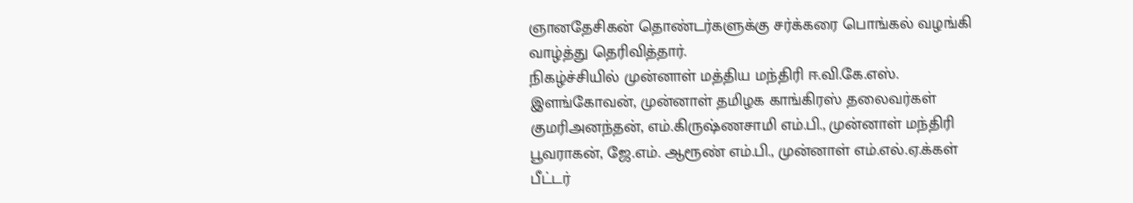ஞானதேசிகன் தொண்டர்களுக்கு சர்க்கரை பொங்கல் வழங்கி வாழ்த்து தெரிவித்தார்.
நிகழ்ச்சியில் முன்னாள் மத்திய மந்திரி ஈ.வி.கே.எஸ். இளங்கோவன், முன்னாள் தமிழக காங்கிரஸ் தலைவர்கள் குமரிஅனந்தன், எம்.கிருஷ்ணசாமி எம்.பி., முன்னாள் மந்திரி பூவராகன், ஜே.எம். ஆரூண் எம்.பி., முன்னாள் எம்.எல்.ஏ.க்கள் பீட்டர்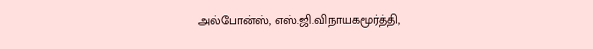அல்போன்ஸ், எஸ்.ஜி.விநாயகமூர்த்தி,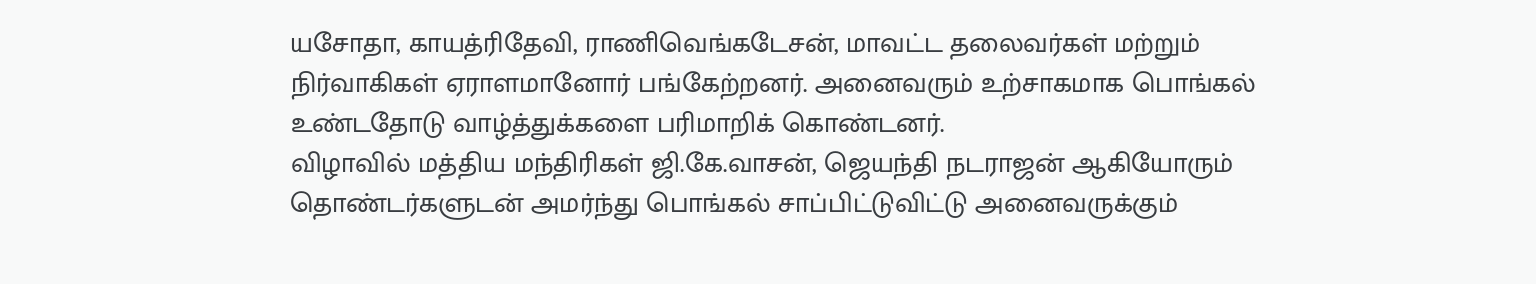யசோதா, காயத்ரிதேவி, ராணிவெங்கடேசன், மாவட்ட தலைவர்கள் மற்றும் நிர்வாகிகள் ஏராளமானோர் பங்கேற்றனர். அனைவரும் உற்சாகமாக பொங்கல் உண்டதோடு வாழ்த்துக்களை பரிமாறிக் கொண்டனர்.
விழாவில் மத்திய மந்திரிகள் ஜி.கே.வாசன், ஜெயந்தி நடராஜன் ஆகியோரும் தொண்டர்களுடன் அமர்ந்து பொங்கல் சாப்பிட்டுவிட்டு அனைவருக்கும்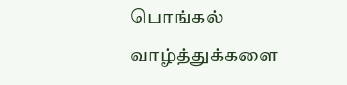பொங்கல் வாழ்த்துக்களை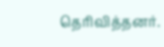தெரிவித்தனர்.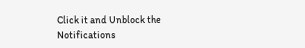Click it and Unblock the Notifications